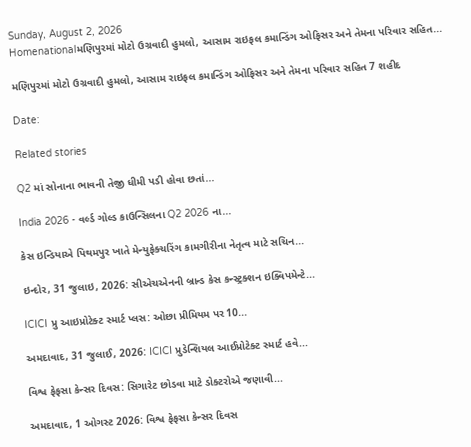Sunday, August 2, 2026
Homenationalમણિપુરમાં મોટો ઉગ્રવાદી હુમલો, આસામ રાઇફલ કમાન્ડિંગ ઓફિસર અને તેમના પરિવાર સહિત...

મણિપુરમાં મોટો ઉગ્રવાદી હુમલો, આસામ રાઇફલ કમાન્ડિંગ ઓફિસર અને તેમના પરિવાર સહિત 7 શહીદ

Date:

Related stories

Q2 માં સોનાના ભાવની તેજી ધીમી પડી હોવા છતાં...

India 2026 - વર્લ્ડ ગોલ્ડ કાઉન્સિલના Q2 2026 ના...

કેસ ઇન્ડિયાએ પિથમપુર ખાતે મેન્યુફેક્ચરિંગ કામગીરીના નેતૃત્વ માટે સચિન...

ઇન્દોર, 31 જુલાઇ, 2026: સીએચએનની બ્રાન્ડ કેસ કન્સ્ટ્રક્શન ઇક્વિપમેન્ટે...

ICICI પ્રુ આઇપ્રોટેક્ટ સ્માર્ટ પ્લસ: ઓછા પ્રીમિયમ પર 10...

અમદાવાદ, 31 જુલાઈ, 2026: ICICI પ્રુડેન્શિયલ આઈપ્રોટેક્ટ સ્માર્ટ હવે...

વિશ્વ ફેફસા કેન્સર દિવસ: સિગારેટ છોડવા માટે ડોક્ટરોએ જણાવી...

અમદાવાદ, 1 ઓગસ્ટ 2026: વિશ્વ ફેફસા કેન્સર દિવસ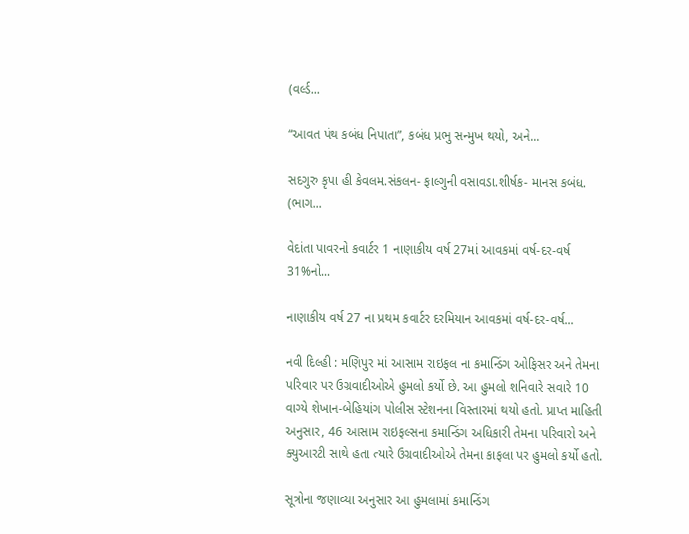(વર્લ્ડ...

“આવત પંથ કબંધ નિપાતા”, કબંધ પ્રભુ સન્મુખ થયો, અને...

સદગુરુ કૃપા હી કેવલમ.સંકલન- ફાલ્ગુની વસાવડા.શીર્ષક- માનસ કબંધ. (ભાગ...

વેદાંતા પાવરનો કવાર્ટર 1 નાણાકીય વર્ષ 27માં આવકમાં વર્ષ-દર-વર્ષ 31%નો...

નાણાકીય વર્ષ 27 ના પ્રથમ કવાર્ટર દરમિયાન આવકમાં વર્ષ-દર-વર્ષ...

નવી દિલ્હી : મણિપુર માં આસામ રાઇફલ ના કમાન્ડિંગ ઓફિસર અને તેમના પરિવાર પર ઉગ્રવાદીઓએ હુમલો કર્યો છે. આ હુમલો શનિવારે સવારે 10 વાગ્યે શેખાન-બેહિયાંગ પોલીસ સ્ટેશનના વિસ્તારમાં થયો હતો. પ્રાપ્ત માહિતી અનુસાર, 46 આસામ રાઇફલ્સના કમાન્ડિંગ અધિકારી તેમના પરિવારો અને ક્યુઆરટી સાથે હતા ત્યારે ઉગ્રવાદીઓએ તેમના કાફલા પર હુમલો કર્યો હતો.

સૂત્રોના જણાવ્યા અનુસાર આ હુમલામાં કમાન્ડિંગ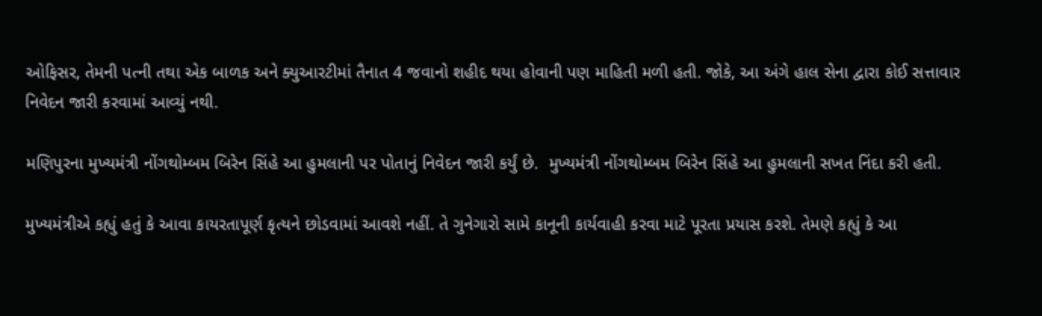ઓફિસર, તેમની પત્ની તથા એક બાળક અને ક્યુઆરટીમાં તૈનાત 4 જવાનો શહીદ થયા હોવાની પણ માહિતી મળી હતી. જોકે, આ અંગે હાલ સેના દ્વારા કોઈ સત્તાવાર નિવેદન જારી કરવામાં આવ્યું નથી.

મણિપુરના મુખ્યમંત્રી નોંગથોમ્બમ બિરેન સિંહે આ હુમલાની પર પોતાનું નિવેદન જારી કર્યું છે.  મુખ્યમંત્રી નોંગથોમ્બમ બિરેન સિંહે આ હુમલાની સખત નિંદા કરી હતી.

મુખ્યમંત્રીએ કહ્યું હતું કે આવા કાયરતાપૂર્ણ કૃત્યને છોડવામાં આવશે નહીં. તે ગુનેગારો સામે કાનૂની કાર્યવાહી કરવા માટે પૂરતા પ્રયાસ કરશે. તેમણે કહ્યું કે આ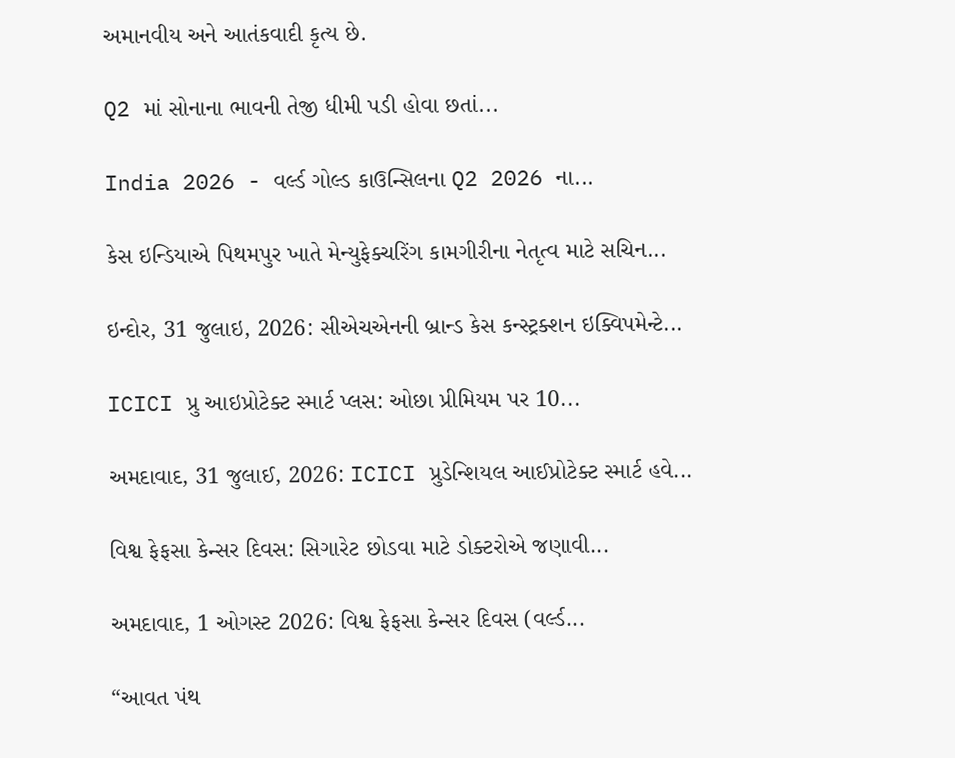અમાનવીય અને આતંકવાદી કૃત્ય છે.

Q2 માં સોનાના ભાવની તેજી ધીમી પડી હોવા છતાં...

India 2026 - વર્લ્ડ ગોલ્ડ કાઉન્સિલના Q2 2026 ના...

કેસ ઇન્ડિયાએ પિથમપુર ખાતે મેન્યુફેક્ચરિંગ કામગીરીના નેતૃત્વ માટે સચિન...

ઇન્દોર, 31 જુલાઇ, 2026: સીએચએનની બ્રાન્ડ કેસ કન્સ્ટ્રક્શન ઇક્વિપમેન્ટે...

ICICI પ્રુ આઇપ્રોટેક્ટ સ્માર્ટ પ્લસ: ઓછા પ્રીમિયમ પર 10...

અમદાવાદ, 31 જુલાઈ, 2026: ICICI પ્રુડેન્શિયલ આઈપ્રોટેક્ટ સ્માર્ટ હવે...

વિશ્વ ફેફસા કેન્સર દિવસ: સિગારેટ છોડવા માટે ડોક્ટરોએ જણાવી...

અમદાવાદ, 1 ઓગસ્ટ 2026: વિશ્વ ફેફસા કેન્સર દિવસ (વર્લ્ડ...

“આવત પંથ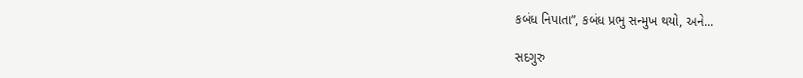કબંધ નિપાતા”, કબંધ પ્રભુ સન્મુખ થયો, અને...

સદગુરુ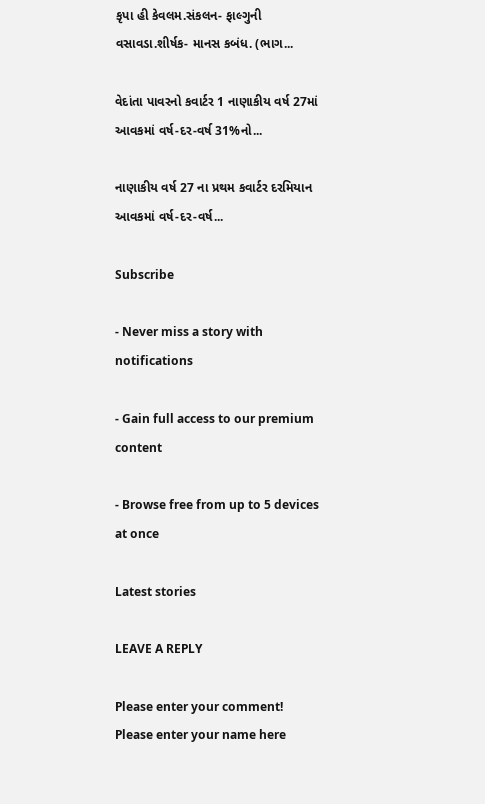કૃપા હી કેવલમ.સંકલન- ફાલ્ગુની વસાવડા.શીર્ષક- માનસ કબંધ. (ભાગ...

વેદાંતા પાવરનો કવાર્ટર 1 નાણાકીય વર્ષ 27માં આવકમાં વર્ષ-દર-વર્ષ 31%નો...

નાણાકીય વર્ષ 27 ના પ્રથમ કવાર્ટર દરમિયાન આવકમાં વર્ષ-દર-વર્ષ...

Subscribe

- Never miss a story with notifications

- Gain full access to our premium content

- Browse free from up to 5 devices at once

Latest stories

LEAVE A REPLY

Please enter your comment!
Please enter your name here